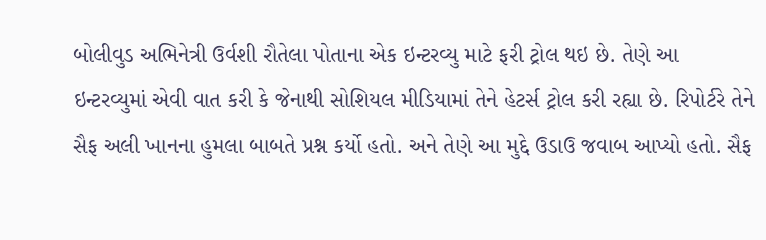બોલીવુડ અભિનેત્રી ઉર્વશી રૌતેલા પોતાના એક ઇન્ટરવ્યુ માટે ફરી ટ્રોલ થઇ છે. તેણે આ ઇન્ટરવ્યુમાં એવી વાત કરી કે જેનાથી સોશિયલ મીડિયામાં તેને હેટર્સ ટ્રોલ કરી રહ્યા છે. રિપોર્ટરે તેને સૈફ અલી ખાનના હુમલા બાબતે પ્રશ્ન કર્યો હતો. અને તેણે આ મુદ્દે ઉડાઉ જવાબ આપ્યો હતો. સૈફ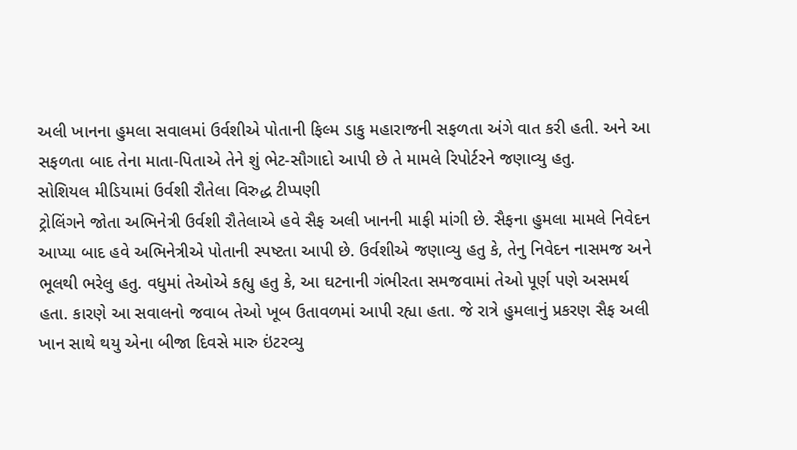અલી ખાનના હુમલા સવાલમાં ઉર્વશીએ પોતાની ફિલ્મ ડાકુ મહારાજની સફળતા અંગે વાત કરી હતી. અને આ સફળતા બાદ તેના માતા-પિતાએ તેને શું ભેટ-સૌગાદો આપી છે તે મામલે રિપોર્ટરને જણાવ્યુ હતુ.
સોશિયલ મીડિયામાં ઉર્વશી રૌતેલા વિરુદ્ધ ટીપ્પણી
ટ્રોલિંગને જોતા અભિનેત્રી ઉર્વશી રૌતેલાએ હવે સૈફ અલી ખાનની માફી માંગી છે. સૈફના હુમલા મામલે નિવેદન આપ્યા બાદ હવે અભિનેત્રીએ પોતાની સ્પષ્ટતા આપી છે. ઉર્વશીએ જણાવ્યુ હતુ કે, તેનુ નિવેદન નાસમજ અને ભૂલથી ભરેલુ હતુ. વધુમાં તેઓએ કહ્યુ હતુ કે, આ ઘટનાની ગંભીરતા સમજવામાં તેઓ પૂર્ણ પણે અસમર્થ હતા. કારણે આ સવાલનો જવાબ તેઓ ખૂબ ઉતાવળમાં આપી રહ્યા હતા. જે રાત્રે હુમલાનું પ્રકરણ સૈફ અલી ખાન સાથે થયુ એના બીજા દિવસે મારુ ઇંટરવ્યુ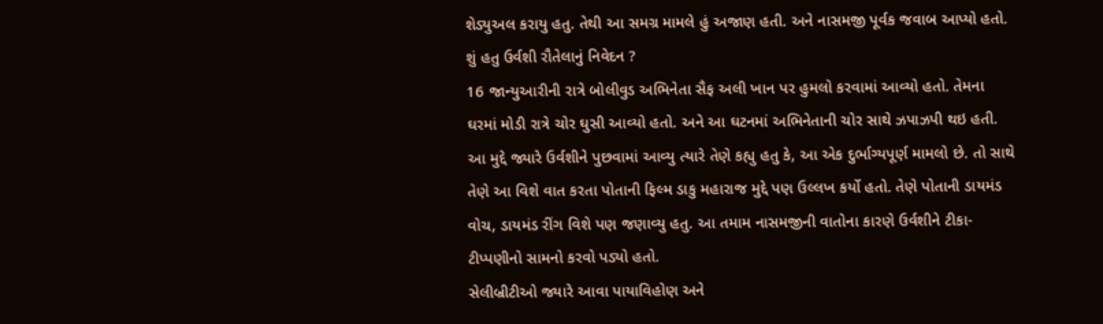શેડ્યુઅલ કરાયુ હતુ. તેથી આ સમગ્ર મામલે હું અજાણ હતી. અને નાસમજી પૂર્વક જવાબ આપ્યો હતો.
શું હતુ ઉર્વશી રૌતેલાનું નિવેદન ?
16 જાન્યુઆરીની રાત્રે બોલીવુડ અભિનેતા સૈફ અલી ખાન પર હુમલો કરવામાં આવ્યો હતો. તેમના ઘરમાં મોડી રાત્રે ચોર ઘુસી આવ્યો હતો. અને આ ઘટનમાં અભિનેતાની ચોર સાથે ઝપાઝપી થઇ હતી. આ મુદ્દે જ્યારે ઉર્વશીને પુછવામાં આવ્યુ ત્યારે તેણે કહ્યુ હતુ કે, આ એક દુર્ભાગ્યપૂર્ણ મામલો છે. તો સાથે તેણે આ વિશે વાત કરતા પોતાની ફિલ્મ ડાકુ મહારાજ મુદ્દે પણ ઉલ્લખ કર્યો હતો. તેણે પોતાની ડાયમંડ વોચ, ડાયમંડ રીંગ વિશે પણ જણાવ્યુ હતુ. આ તમામ નાસમજીની વાતોના કારણે ઉર્વશીને ટીકા-ટીપ્પણીનો સામનો કરવો પડ્યો હતો.
સેલીબ્રીટીઓ જ્યારે આવા પાયાવિહોણ અને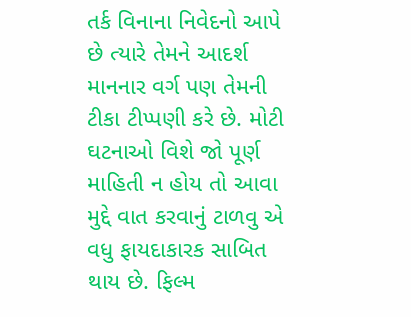તર્ક વિનાના નિવેદનો આપે છે ત્યારે તેમને આદર્શ માનનાર વર્ગ પણ તેમની ટીકા ટીપ્પણી કરે છે. મોટી ઘટનાઓ વિશે જો પૂર્ણ માહિતી ન હોય તો આવા મુદ્દે વાત કરવાનું ટાળવુ એ વધુ ફાયદાકારક સાબિત થાય છે. ફિલ્મ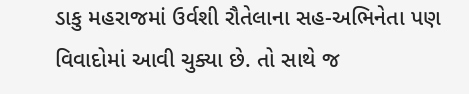ડાકુ મહરાજમાં ઉર્વશી રૌતેલાના સહ-અભિનેતા પણ વિવાદોમાં આવી ચુક્યા છે. તો સાથે જ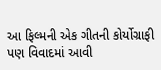આ ફિલ્મની એક ગીતની કોર્યોગ્રાફી પણ વિવાદમાં આવી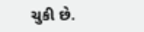ચુકી છે.